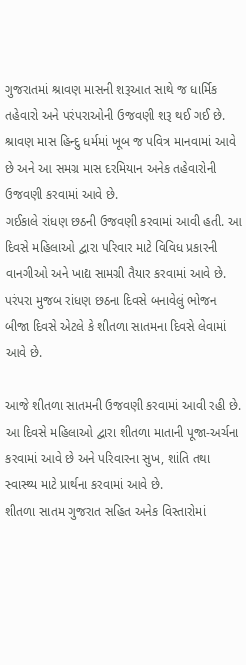ગુજરાતમાં શ્રાવણ માસની શરૂઆત સાથે જ ધાર્મિક તહેવારો અને પરંપરાઓની ઉજવણી શરૂ થઈ ગઈ છે. શ્રાવણ માસ હિન્દુ ધર્મમાં ખૂબ જ પવિત્ર માનવામાં આવે છે અને આ સમગ્ર માસ દરમિયાન અનેક તહેવારોની ઉજવણી કરવામાં આવે છે.
ગઈકાલે રાંધણ છઠની ઉજવણી કરવામાં આવી હતી. આ દિવસે મહિલાઓ દ્વારા પરિવાર માટે વિવિધ પ્રકારની વાનગીઓ અને ખાદ્ય સામગ્રી તૈયાર કરવામાં આવે છે. પરંપરા મુજબ રાંધણ છઠના દિવસે બનાવેલું ભોજન બીજા દિવસે એટલે કે શીતળા સાતમના દિવસે લેવામાં આવે છે.

આજે શીતળા સાતમની ઉજવણી કરવામાં આવી રહી છે. આ દિવસે મહિલાઓ દ્વારા શીતળા માતાની પૂજા-અર્ચના કરવામાં આવે છે અને પરિવારના સુખ, શાંતિ તથા સ્વાસ્થ્ય માટે પ્રાર્થના કરવામાં આવે છે.
શીતળા સાતમ ગુજરાત સહિત અનેક વિસ્તારોમાં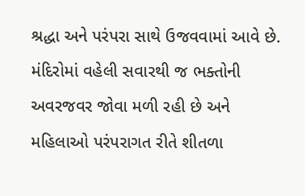શ્રદ્ધા અને પરંપરા સાથે ઉજવવામાં આવે છે. મંદિરોમાં વહેલી સવારથી જ ભક્તોની અવરજવર જોવા મળી રહી છે અને મહિલાઓ પરંપરાગત રીતે શીતળા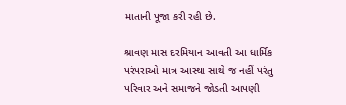માતાની પૂજા કરી રહી છે.

શ્રાવણ માસ દરમિયાન આવતી આ ધાર્મિક પરંપરાઓ માત્ર આસ્થા સાથે જ નહીં પરંતુ પરિવાર અને સમાજને જોડતી આપણી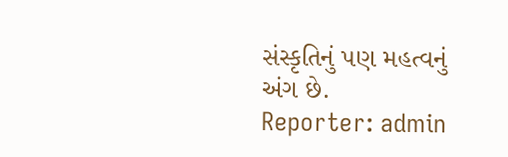સંસ્કૃતિનું પણ મહત્વનું અંગ છે.
Reporter: admin